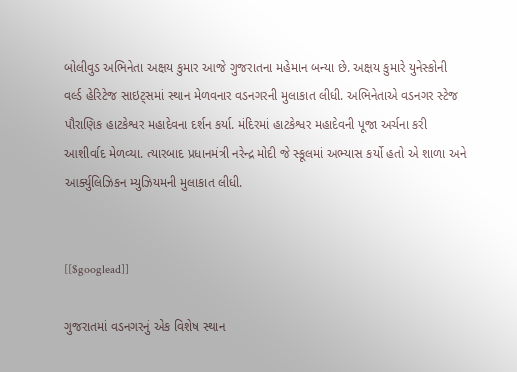બોલીવુડ અભિનેતા અક્ષય કુમાર આજે ગુજરાતના મહેમાન બન્યા છે. અક્ષય કુમારે યુનેસ્કોની વર્લ્ડ હેરિટેજ સાઇટ્સમાં સ્થાન મેળવનાર વડનગરની મુલાકાત લીધી. અભિનેતાએ વડનગર સ્ટેજ પૌરાણિક હાટકેશ્વર મહાદેવના દર્શન કર્યા. મંદિરમાં હાટકેશ્વર મહાદેવની પૂજા અર્ચના કરી આશીર્વાદ મેળવ્યા. ત્યારબાદ પ્રધાનમંત્રી નરેન્દ્ર મોદી જે સ્કૂલમાં અભ્યાસ કર્યો હતો એ શાળા અને આર્ક્યુલિઝિકન મ્યુઝિયમની મુલાકાત લીધી.


[[$googlead]]

ગુજરાતમાં વડનગરનું એક વિશેષ સ્થાન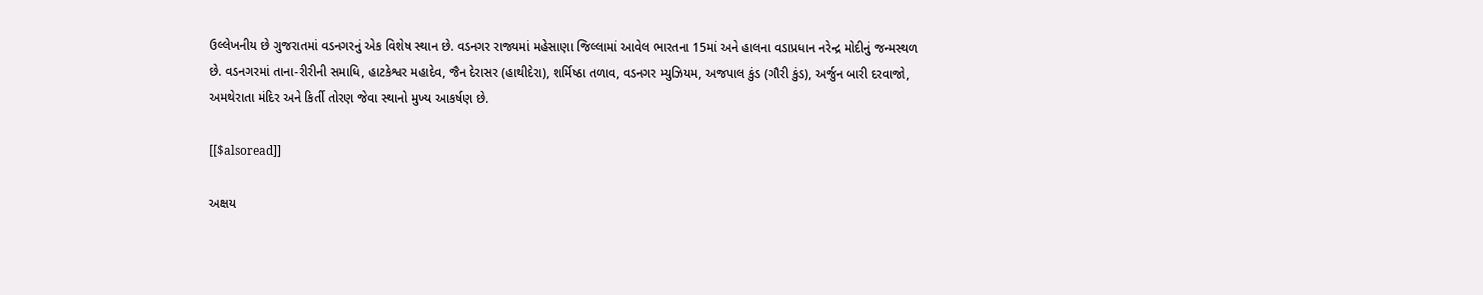ઉલ્લેખનીય છે ગુજરાતમાં વડનગરનું એક વિશેષ સ્થાન છે. વડનગર રાજ્યમાં મહેસાણા જિલ્લામાં આવેલ ભારતના 15માં અને હાલના વડાપ્રધાન નરેન્દ્ર મોદીનું જન્મસ્થળ છે. વડનગરમાં તાના-રીરીની સમાધિ, હાટકેશ્વર મહાદેવ, જૈન દેરાસર (હાથીદેરા), શર્મિષ્ઠા તળાવ, વડનગર મ્યુઝિયમ, અજપાલ કુંડ (ગૌરી કુંડ), અર્જુન બારી દરવાજો, અમથેરાતા મંદિર અને કિર્તી તોરણ જેવા સ્થાનો મુખ્ય આકર્ષણ છે.

[[$alsoread]]

અક્ષય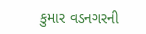કુમાર વડનગરની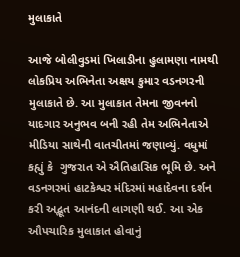મુલાકાતે

આજે બોલીવુડમાં ખિલાડીના હુલામણા નામથી લોકપ્રિય અભિનેતા અક્ષય કુમાર વડનગરની મુલાકાતે છે. આ મુલાકાત તેમના જીવનનો યાદગાર અનુભવ બની રહી તેમ અભિનેતાએ મીડિયા સાથેની વાતચીતમાં જણાવ્યું. વધુમાં કહ્યું કે  ગુજરાત એ ઐતિહાસિક ભૂમિ છે. અને વડનગરમાં હાટકેશ્વર મંદિરમાં મહાદેવના દર્શન કરી અદ્ભૂત આનંદની લાગણી થઈ. આ એક ઔપચારિક મુલાકાત હોવાનું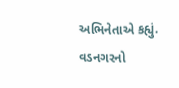અભિનેતાએ કહ્યું. વડનગરનો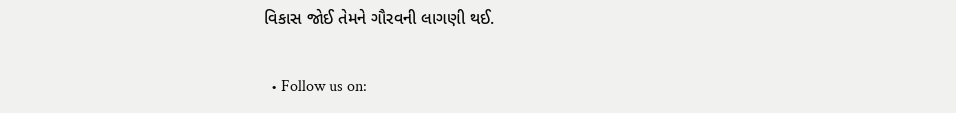વિકાસ જોઈ તેમને ગૌરવની લાગણી થઈ.

  • Follow us on: